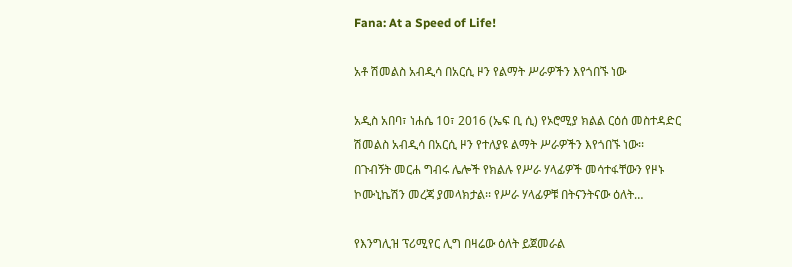Fana: At a Speed of Life!

አቶ ሽመልስ አብዲሳ በአርሲ ዞን የልማት ሥራዎችን እየጎበኙ ነው

አዲስ አበባ፣ ነሐሴ 10፣ 2016 (ኤፍ ቢ ሲ) የኦሮሚያ ክልል ርዕሰ መስተዳድር ሽመልስ አብዲሳ በአርሲ ዞን የተለያዩ ልማት ሥራዎችን እየጎበኙ ነው፡፡ በጉብኝት መርሐ ግብሩ ሌሎች የክልሉ የሥራ ሃላፊዎች መሳተፋቸውን የዞኑ ኮሙኒኬሽን መረጃ ያመላክታል፡፡ የሥራ ሃላፊዎቹ በትናንትናው ዕለት…

የእንግሊዝ ፕሪሚየር ሊግ በዛሬው ዕለት ይጀመራል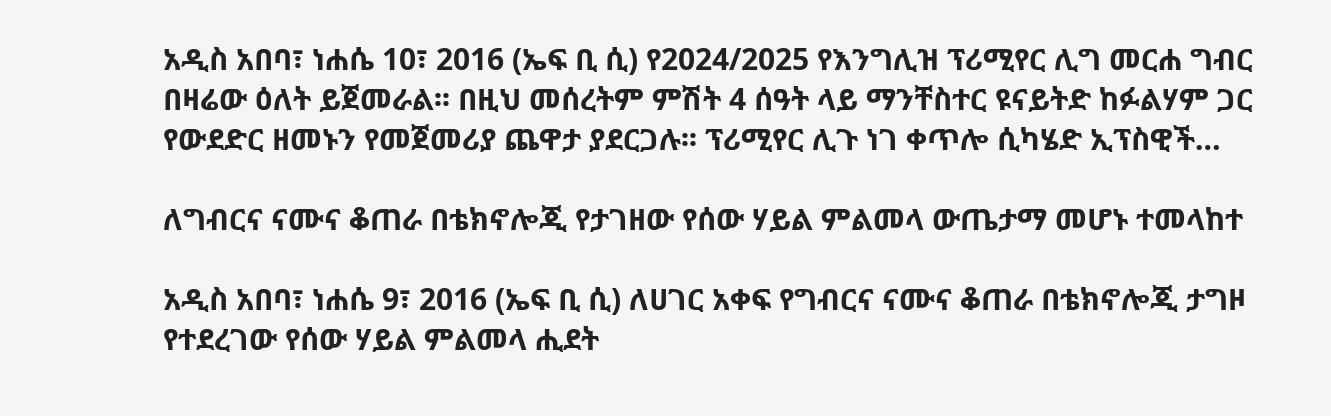አዲስ አበባ፣ ነሐሴ 10፣ 2016 (ኤፍ ቢ ሲ) የ2024/2025 የእንግሊዝ ፕሪሚየር ሊግ መርሐ ግብር በዛሬው ዕለት ይጀመራል፡፡ በዚህ መሰረትም ምሽት 4 ሰዓት ላይ ማንቸስተር ዩናይትድ ከፉልሃም ጋር የውደድር ዘመኑን የመጀመሪያ ጨዋታ ያደርጋሉ፡፡ ፕሪሚየር ሊጉ ነገ ቀጥሎ ሲካሄድ ኢፕስዊች…

ለግብርና ናሙና ቆጠራ በቴክኖሎጂ የታገዘው የሰው ሃይል ምልመላ ውጤታማ መሆኑ ተመላከተ

አዲስ አበባ፣ ነሐሴ 9፣ 2016 (ኤፍ ቢ ሲ) ለሀገር አቀፍ የግብርና ናሙና ቆጠራ በቴክኖሎጂ ታግዞ የተደረገው የሰው ሃይል ምልመላ ሒደት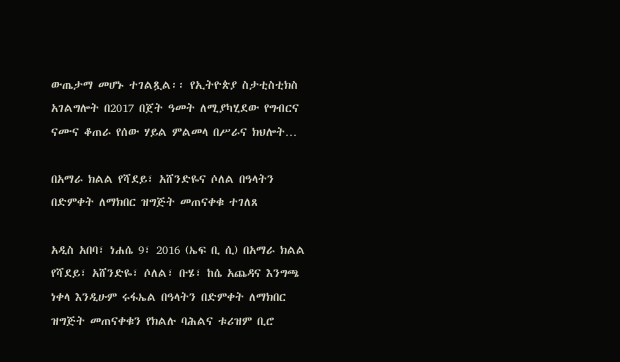ውጤታማ መሆኑ ተገልጿል፡፡ የኢትዮጵያ ስታቲስቲክስ አገልግሎት በ2017 በጀት ዓመት ለሚያካሂደው የግብርና ናሙና ቆጠራ የሰው ሃይል ምልመላ በሥራና ክህሎት…

በአማራ ክልል የሻደይ፣ አሸንድዬና ሶለል በዓላትን በድምቀት ለማክበር ዝግጅት መጠናቀቁ ተገለጸ

አዲስ አበባ፣ ነሐሴ 9፣ 2016 (ኤፍ ቢ ሲ) በአማራ ክልል የሻደይ፣ አሸንድዬ፣ ሶለል፣ ቡሄ፣ ከሴ አጨዳና እንግጫ ነቀላ እንዲሁም ሩፋኤል በዓላትን በድምቀት ለማክበር ዝግጅት መጠናቀቁን የክልሉ ባሕልና ቱሪዝም ቢሮ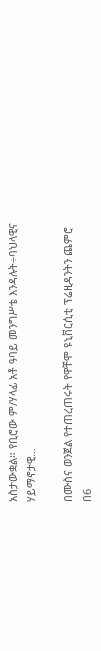አስታውቋል። የቢሮው ም/ሃላፊ አቶ ዓባይ መንግሥቴ እንዳሉት÷ባህላዊና ሃይማኖታዊ…

በሙስና ወንጀል የተጠረጠሩት የዋቸሞ ዩኒቨርሲቲ ፕሬዚዳንትን ጨምሮ በ6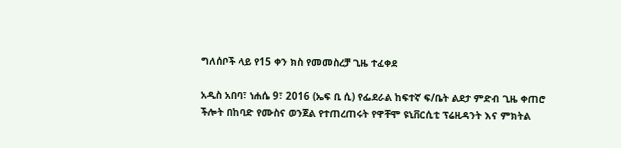ግለሰቦች ላይ የ15 ቀን ክስ የመመስረቻ ጊዜ ተፈቀደ

አዲስ አበባ፣ ነሐሴ 9፣ 2016 (ኤፍ ቢ ሲ) የፌደራል ከፍተኛ ፍ/ቤት ልደታ ምድብ ጊዜ ቀጠሮ ችሎት በከባድ የሙስና ወንጀል የተጠረጠሩት የዋቸሞ ዩኒቨርሲቲ ፕሬዚዳንት እና ምክትል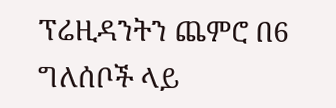ፕሬዚዳንትን ጨምሮ በ6 ግለሰቦች ላይ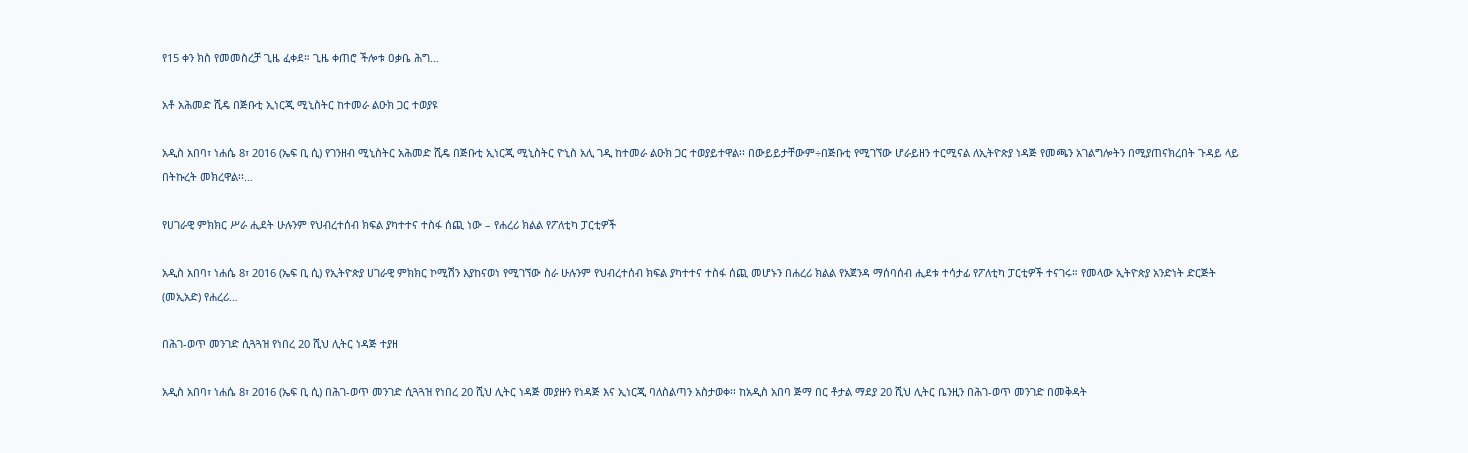የ15 ቀን ክስ የመመስረቻ ጊዜ ፈቀደ። ጊዜ ቀጠሮ ችሎቱ ዐቃቤ ሕግ…

አቶ አሕመድ ሺዴ በጅቡቲ ኢነርጂ ሚኒስትር ከተመራ ልዑክ ጋር ተወያዩ

አዲስ አበባ፣ ነሐሴ 8፣ 2016 (ኤፍ ቢ ሲ) የገንዘብ ሚኒስትር አሕመድ ሺዴ በጅቡቲ ኢነርጂ ሚኒስትር ዮኒስ አሊ ገዲ ከተመራ ልዑክ ጋር ተወያይተዋል፡፡ በውይይታቸውም÷በጅቡቲ የሚገኘው ሆራይዘን ተርሚናል ለኢትዮጵያ ነዳጅ የመጫን አገልግሎትን በሚያጠናክረበት ጉዳይ ላይ በትኩረት መክረዋል፡፡…

የሀገራዊ ምክክር ሥራ ሒደት ሁሉንም የህብረተሰብ ክፍል ያካተተና ተስፋ ሰጪ ነው – የሐረሪ ክልል የፖለቲካ ፓርቲዎች

አዲስ አበባ፣ ነሐሴ 8፣ 2016 (ኤፍ ቢ ሲ) የኢትዮጵያ ሀገራዊ ምክክር ኮሚሽን እያከናወነ የሚገኘው ስራ ሁሉንም የህብረተሰብ ክፍል ያካተተና ተስፋ ሰጪ መሆኑን በሐረሪ ክልል የአጀንዳ ማሰባሰብ ሒደቱ ተሳታፊ የፖለቲካ ፓርቲዎች ተናገሩ። የመላው ኢትዮጵያ አንድነት ድርጅት (መኢአድ) የሐረሪ…

በሕገ-ወጥ መንገድ ሲጓጓዝ የነበረ 20 ሺህ ሊትር ነዳጅ ተያዘ

አዲስ አበባ፣ ነሐሴ 8፣ 2016 (ኤፍ ቢ ሲ) በሕገ-ወጥ መንገድ ሲጓጓዝ የነበረ 20 ሺህ ሊትር ነዳጅ መያዙን የነዳጅ እና ኢነርጂ ባለስልጣን አስታወቀ፡፡ ከአዲስ አበባ ጅማ በር ቶታል ማደያ 20 ሺህ ሊትር ቤንዚን በሕገ-ወጥ መንገድ በመቅዳት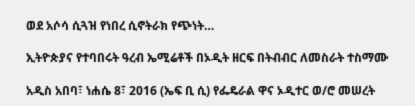ወደ አሶሳ ሲጓዝ የነበረ ሲኖትራክ የጭነት…

ኢትዮጵያና የተባበሩት ዓረብ ኤሚሬቶች በኦዲት ዘርፍ በትብብር ለመስራት ተስማሙ

አዲስ አበባ፣ ነሐሴ 8፣ 2016 (ኤፍ ቢ ሲ) የፌዴራል ዋና ኦዲተር ወ/ሮ መሠረት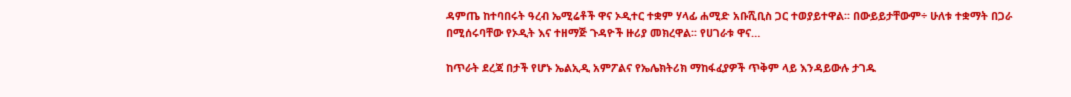ዳምጤ ከተባበሩት ዓረብ ኤሚሬቶች ዋና ኦዲተር ተቋም ሃላፊ ሐሚድ አቡሺቢስ ጋር ተወያይተዋል፡፡ በውይይታቸውም÷ ሁለቱ ተቋማት በጋራ በሚሰሩባቸው የኦዲት እና ተዘማጅ ጉዳዮች ዙሪያ መክረዋል፡፡ የሀገራቱ ዋና…

ከጥራት ደረጃ በታች የሆኑ ኤልኢዲ አምፖልና የኤሌክትሪክ ማከፋፈያዎች ጥቅም ላይ እንዳይውሉ ታገዱ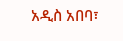አዲስ አበባ፣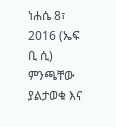ነሐሴ 8፣ 2016 (ኤፍ ቢ ሲ) ምንጫቸው ያልታወቁ እና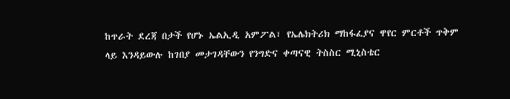ከጥራት ደረጃ በታች የሆኑ ኤልኢዲ አምፖል፣ የኤሌክትሪክ ማከፋፈያና ዋየር ምርቶች ጥቅም ላይ እንዳይውሉ ከገበያ መታገዳቸውን የንግድና ቀጣናዊ ትስስር ሚኒስቴር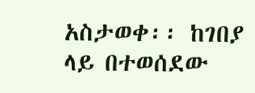አስታወቀ፡፡ ከገበያ ላይ በተወሰደው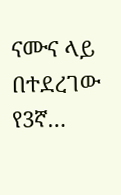ናሙና ላይ በተደረገው የ3ኛ…